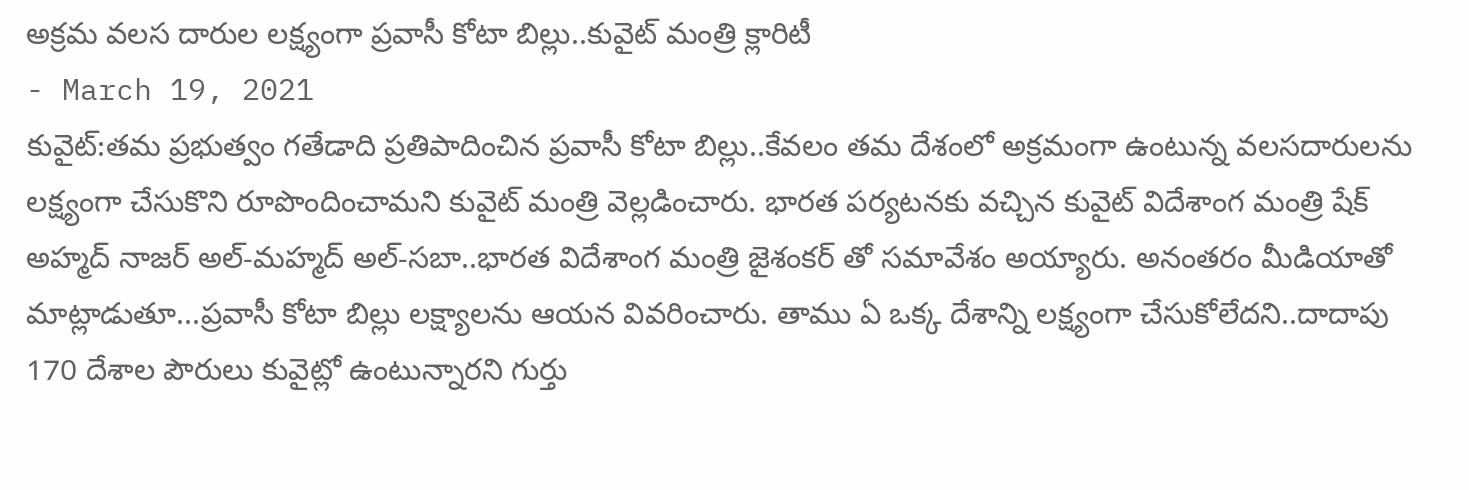అక్రమ వలస దారుల లక్ష్యంగా ప్రవాసీ కోటా బిల్లు..కువైట్ మంత్రి క్లారిటీ
- March 19, 2021
కువైట్:తమ ప్రభుత్వం గతేడాది ప్రతిపాదించిన ప్రవాసీ కోటా బిల్లు..కేవలం తమ దేశంలో అక్రమంగా ఉంటున్న వలసదారులను లక్ష్యంగా చేసుకొని రూపొందించామని కువైట్ మంత్రి వెల్లడించారు. భారత పర్యటనకు వచ్చిన కువైట్ విదేశాంగ మంత్రి షేక్ అహ్మద్ నాజర్ అల్-మహ్మద్ అల్-సబా..భారత విదేశాంగ మంత్రి జైశంకర్ తో సమావేశం అయ్యారు. అనంతరం మీడియాతో మాట్లాడుతూ...ప్రవాసీ కోటా బిల్లు లక్ష్యాలను ఆయన వివరించారు. తాము ఏ ఒక్క దేశాన్ని లక్ష్యంగా చేసుకోలేదని..దాదాపు 170 దేశాల పౌరులు కువైట్లో ఉంటున్నారని గుర్తు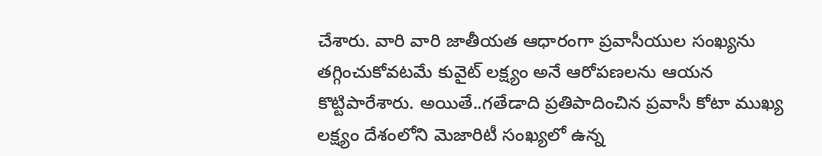చేశారు. వారి వారి జాతీయత ఆధారంగా ప్రవాసీయుల సంఖ్యను తగ్గించుకోవటమే కువైట్ లక్ష్యం అనే ఆరోపణలను ఆయన కొట్టిపారేశారు. అయితే..గతేడాది ప్రతిపాదించిన ప్రవాసీ కోటా ముఖ్య లక్ష్యం దేశంలోని మెజారిటీ సంఖ్యలో ఉన్న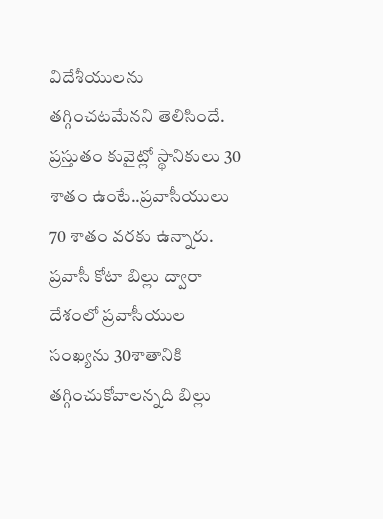విదేశీయులను తగ్గించటమేనని తెలిసిందే. ప్రస్తుతం కువైట్లో స్థానికులు 30 శాతం ఉంటే..ప్రవాసీయులు 70 శాతం వరకు ఉన్నారు. ప్రవాసీ కోటా బిల్లు ద్వారా దేశంలో ప్రవాసీయుల సంఖ్యను 30శాతానికి తగ్గించుకోవాలన్నది బిల్లు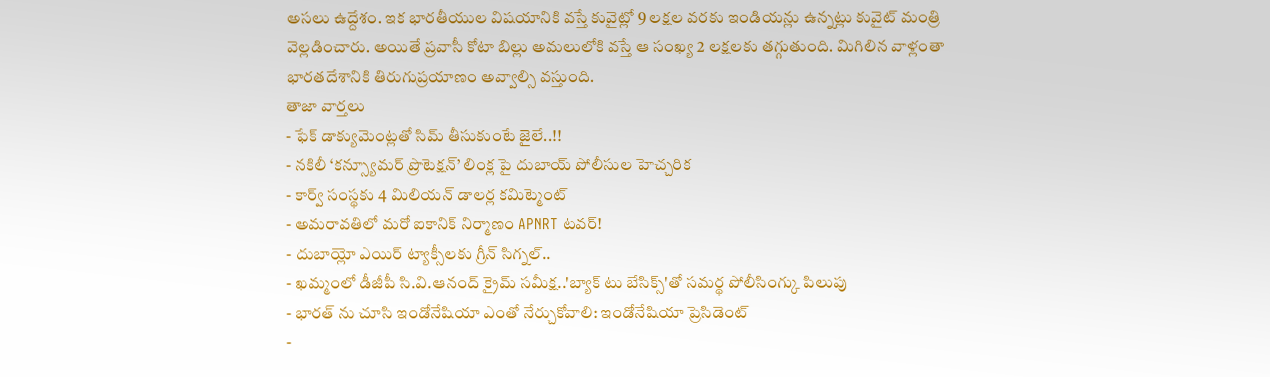అసలు ఉద్దేశం. ఇక భారతీయుల విషయానికి వస్తే కువైట్లో 9 లక్షల వరకు ఇండియన్లు ఉన్నట్లు కువైట్ మంత్రి వెల్లడించారు. అయితే ప్రవాసీ కోటా బిల్లు అమలులోకి వస్తే ఆ సంఖ్య 2 లక్షలకు తగ్గుతుంది. మిగిలిన వాళ్లంతా భారతదేశానికి తిరుగుప్రయాణం అవ్వాల్సి వస్తుంది.
తాజా వార్తలు
- ఫేక్ డాక్యుమెంట్లతో సిమ్ తీసుకుంటే జైలే..!!
- నకిలీ ‘కన్స్యూమర్ ప్రొటెక్షన్’ లింక్ల పై దుబాయ్ పోలీసుల హెచ్చరిక
- కార్వ్ సంస్థకు 4 మిలియన్ డాలర్ల కమిట్మెంట్
- అమరావతిలో మరో ఐకానిక్ నిర్మాణం APNRT టవర్!
- దుబాయ్లో ఎయిర్ ట్యాక్సీలకు గ్రీన్ సిగ్నల్..
- ఖమ్మంలో డీజీపీ సి.వి.ఆనంద్ క్రైమ్ సమీక్ష..'బ్యాక్ టు బేసిక్స్'తో సమర్థ పోలీసింగ్కు పిలుపు
- భారత్ ను చూసి ఇండోనేషియా ఎంతో నేర్చుకోవాలి: ఇండోనేషియా ప్రెసిడెంట్
-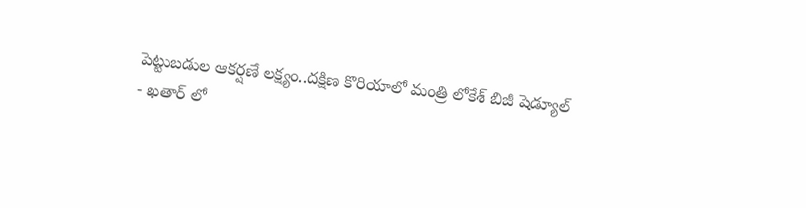పెట్టుబడుల ఆకర్షణే లక్ష్యం..దక్షిణ కొరియాలో మంత్రి లోకేశ్ బిజీ షెడ్యూల్
- ఖతార్ లో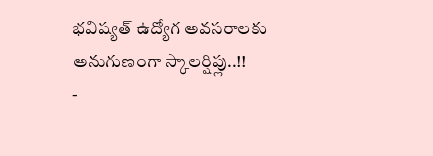భవిష్యత్ ఉద్యోగ అవసరాలకు అనుగుణంగా స్కాలర్షిప్లు..!!
-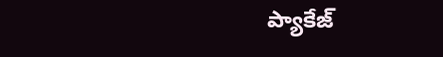ప్యాకేజ్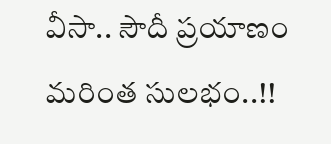వీసా.. సౌదీ ప్రయాణం మరింత సులభం..!!